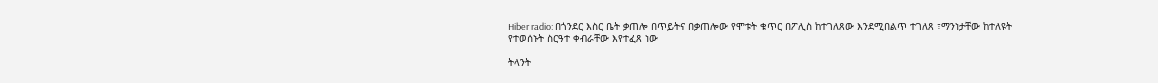Hiber radio: በጎንደር እስር ቤት ቃጠሎ በጥይትና በቃጠሎው የሞቱት ቁጥር በፖሊስ ከተገለጸው እንደሚበልጥ ተገለጸ ፣ማንነታቸው ከተለዩት የተወሰኑት ስርዓተ ቀብራቸው እየተፈጸ ነው

ትላንት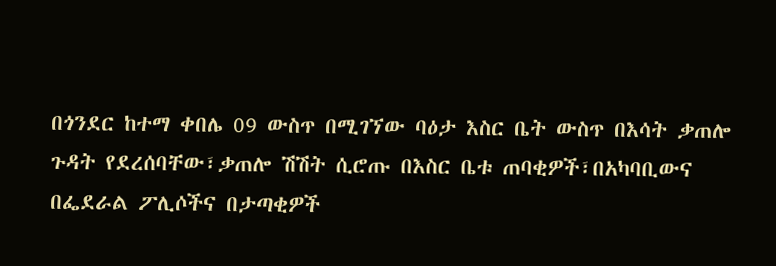በጎንደር ከተማ ቀበሌ 09 ውስጥ በሚገኘው ባዕታ እስር ቤት ውስጥ በእሳት ቃጠሎ ጉዳት የደረሰባቸው፣ቃጠሎ ሽሽት ሲሮጡ በእስር ቤቱ ጠባቂዎች፣በአካባቢውና በፌደራል ፖሊሶችና በታጣቂዎች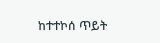ከተተኮሰ ጥይት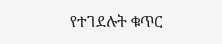የተገደሉት ቁጥር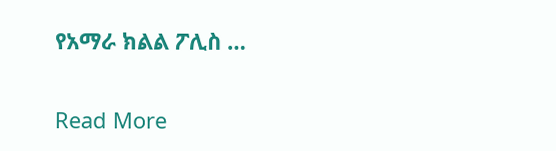የአማራ ክልል ፖሊስ …

Read More